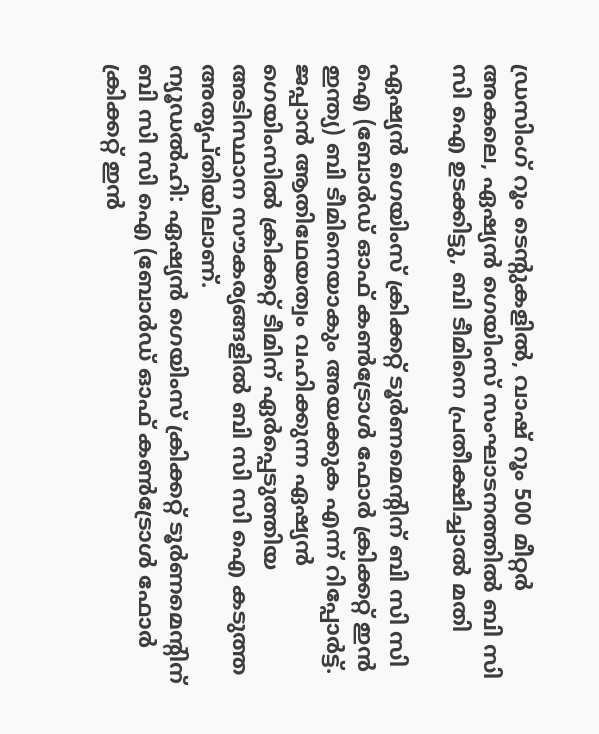ഡ്രസിംഗ് റൂം ടെന്റുകളില്‍, വാഷ് റൂം 500 മീറ്റര്‍ അകലെ, ഏഷ്യന്‍ ഗെയിംസ് സംഘാടനത്തില്‍ ബി സി സി ഐ ഉടക്കിട്ടു, ബി ടീമിനെ പ്രതീക്ഷിച്ചാല്‍ മതി

ഏഷ്യന്‍ ഗെയിംസ് ക്രിക്കറ്റ് ടൂര്‍ണമെന്റിന് ബി സി സി ഐ (ബോര്‍ഡ് ഓഫ് കണ്‍ട്രോള്‍ ഫോര്‍ ക്രിക്കറ്റ് ഇന്‍ ഇന്ത്യ) ബി ടീമിനെയാകും അയക്കുക എന്ന് റിപ്പോര്‍ട്ട്. ജപ്പാന്‍ ആതിഥേയത്വം വഹിക്കുന്ന ഏഷ്യന്‍ ഗെയിംസില്‍ ക്രിക്കറ്റ് ടീമിന് ഏര്‍പ്പെടുത്തിയ അടിസ്ഥാന സൗകര്യങ്ങളില്‍ ബി സി സി ഐ കടുത്ത അതൃപ്തിയിലാണ്.
ന്യൂഡല്‍ഹി: ഏഷ്യന്‍ ഗെയിംസ് ക്രിക്കറ്റ് ടൂര്‍ണമെന്റിന് ബി സി സി ഐ (ബോര്‍ഡ് ഓഫ് കണ്‍ട്രോള്‍ ഫോര്‍ ക്രിക്കറ്റ് ഇന്‍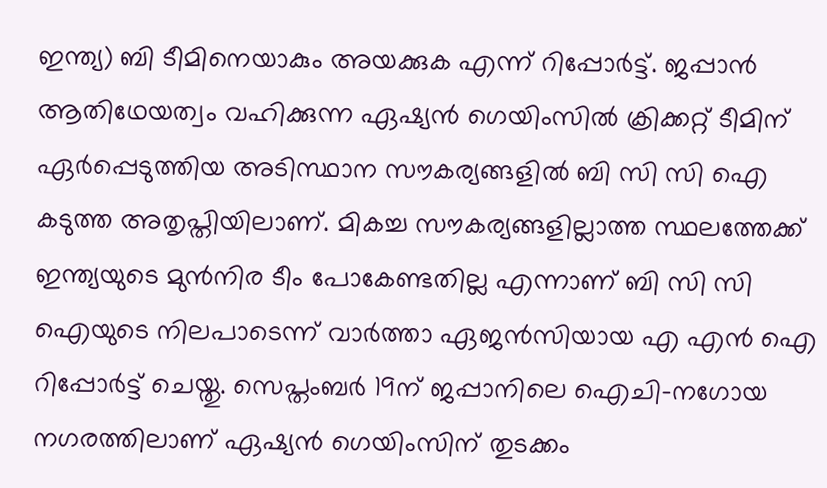ഇന്ത്യ) ബി ടീമിനെയാകും അയക്കുക എന്ന് റിപ്പോര്‍ട്ട്. ജപ്പാന്‍ ആതിഥേയത്വം വഹിക്കുന്ന ഏഷ്യന്‍ ഗെയിംസില്‍ ക്രിക്കറ്റ് ടീമിന് ഏര്‍പ്പെടുത്തിയ അടിസ്ഥാന സൗകര്യങ്ങളില്‍ ബി സി സി ഐ കടുത്ത അതൃപ്തിയിലാണ്. മികച്ച സൗകര്യങ്ങളില്ലാത്ത സ്ഥലത്തേക്ക് ഇന്ത്യയുടെ മുന്‍നിര ടീം പോകേണ്ടതില്ല എന്നാണ് ബി സി സി ഐയുടെ നിലപാടെന്ന് വാര്‍ത്താ ഏജന്‍സിയായ എ എന്‍ ഐ റിപ്പോര്‍ട്ട് ചെയ്തു. സെപ്തംബര്‍ 19ന് ജപ്പാനിലെ ഐചി-നഗോയ നഗരത്തിലാണ് ഏഷ്യന്‍ ഗെയിംസിന് തുടക്കം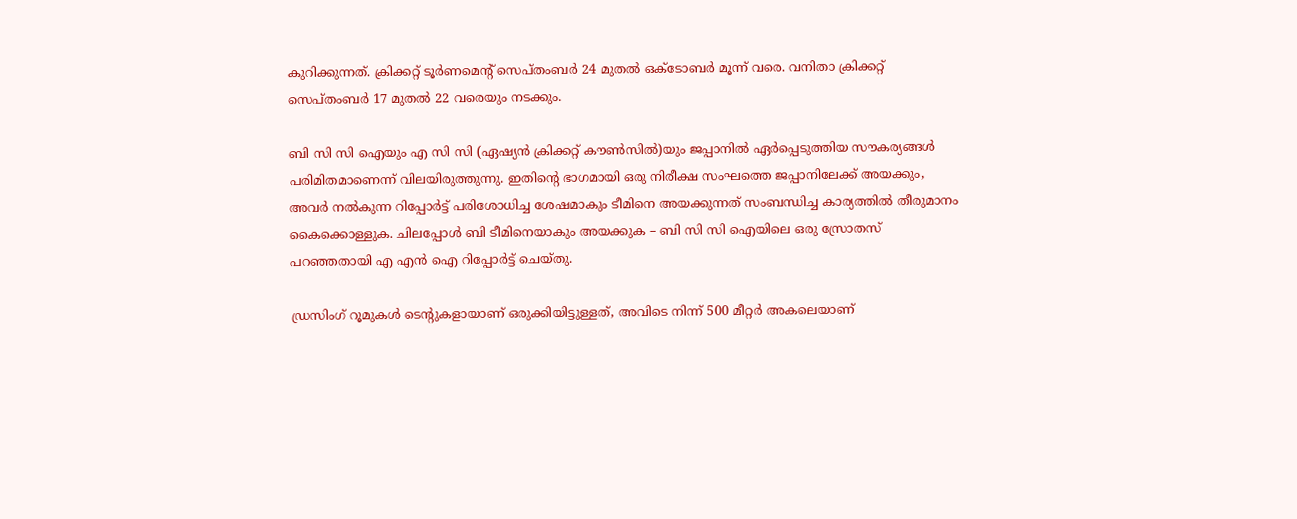കുറിക്കുന്നത്. ക്രിക്കറ്റ് ടൂര്‍ണമെന്റ് സെപ്തംബര്‍ 24 മുതല്‍ ഒക്ടോബര്‍ മൂന്ന് വരെ. വനിതാ ക്രിക്കറ്റ് സെപ്തംബര്‍ 17 മുതല്‍ 22 വരെയും നടക്കും.

ബി സി സി ഐയും എ സി സി (ഏഷ്യന്‍ ക്രിക്കറ്റ് കൗണ്‍സില്‍)യും ജപ്പാനില്‍ ഏര്‍പ്പെടുത്തിയ സൗകര്യങ്ങള്‍ പരിമിതമാണെന്ന് വിലയിരുത്തുന്നു. ഇതിന്റെ ഭാഗമായി ഒരു നിരീക്ഷ സംഘത്തെ ജപ്പാനിലേക്ക് അയക്കും, അവര്‍ നല്‍കുന്ന റിപ്പോര്‍ട്ട് പരിശോധിച്ച ശേഷമാകും ടീമിനെ അയക്കുന്നത് സംബന്ധിച്ച കാര്യത്തില്‍ തീരുമാനം കൈക്കൊള്ളുക. ചിലപ്പോള്‍ ബി ടീമിനെയാകും അയക്കുക – ബി സി സി ഐയിലെ ഒരു സ്രോതസ് പറഞ്ഞതായി എ എന്‍ ഐ റിപ്പോര്‍ട്ട് ചെയ്തു.

ഡ്രസിംഗ് റൂമുകള്‍ ടെന്റുകളായാണ് ഒരുക്കിയിട്ടുള്ളത്, അവിടെ നിന്ന് 500 മീറ്റര്‍ അകലെയാണ്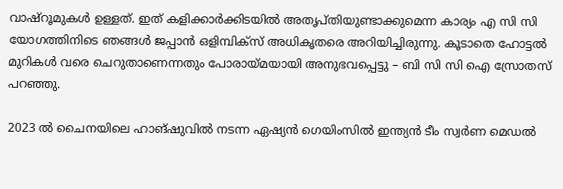വാഷ്റൂമുകള്‍ ഉള്ളത്. ഇത് കളിക്കാര്‍ക്കിടയില്‍ അതൃപ്തിയുണ്ടാക്കുമെന്ന കാര്യം എ സി സി യോഗത്തിനിടെ ഞങ്ങള്‍ ജപ്പാന്‍ ഒളിമ്പിക്സ് അധികൃതരെ അറിയിച്ചിരുന്നു. കൂടാതെ ഹോട്ടല്‍ മുറികള്‍ വരെ ചെറുതാണെന്നതും പോരായ്മയായി അനുഭവപ്പെട്ടു – ബി സി സി ഐ സ്രോതസ് പറഞ്ഞു.

2023 ല്‍ ചൈനയിലെ ഹാങ്ഷുവില്‍ നടന്ന ഏഷ്യന്‍ ഗെയിംസില്‍ ഇന്ത്യന്‍ ടീം സ്വര്‍ണ മെഡല്‍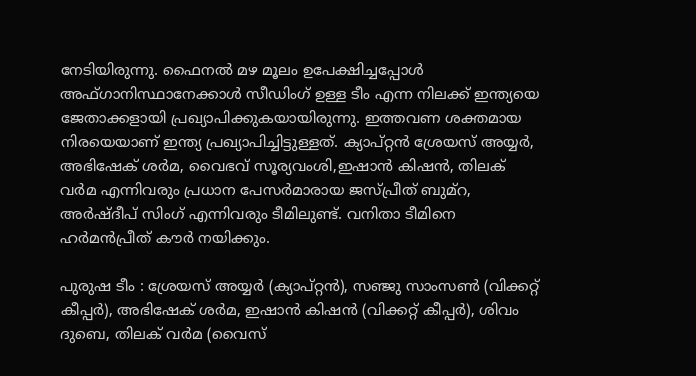നേടിയിരുന്നു. ഫൈനല്‍ മഴ മൂലം ഉപേക്ഷിച്ചപ്പോള്‍ അഫ്ഗാനിസ്ഥാനേക്കാള്‍ സീഡിംഗ് ഉള്ള ടീം എന്ന നിലക്ക് ഇന്ത്യയെ ജേതാക്കളായി പ്രഖ്യാപിക്കുകയായിരുന്നു. ഇത്തവണ ശക്തമായ നിരയെയാണ് ഇന്ത്യ പ്രഖ്യാപിച്ചിട്ടുള്ളത്. ക്യാപ്റ്റന്‍ ശ്രേയസ് അയ്യര്‍, അഭിഷേക് ശര്‍മ, വൈഭവ് സൂര്യവംശി,ഇഷാന്‍ കിഷന്‍, തിലക് വര്‍മ എന്നിവരും പ്രധാന പേസര്‍മാരായ ജസ്പ്രീത് ബുമ്റ, അര്‍ഷ്ദീപ് സിംഗ് എന്നിവരും ടീമിലുണ്ട്. വനിതാ ടീമിനെ ഹര്‍മന്‍പ്രീത് കൗര്‍ നയിക്കും.

പുരുഷ ടീം : ശ്രേയസ് അയ്യര്‍ (ക്യാപ്റ്റന്‍), സഞ്ജു സാംസണ്‍ (വിക്കറ്റ് കീപ്പര്‍), അഭിഷേക് ശര്‍മ, ഇഷാന്‍ കിഷന്‍ (വിക്കറ്റ് കീപ്പര്‍), ശിവം ദുബെ, തിലക് വര്‍മ (വൈസ്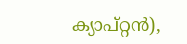ക്യാപ്റ്റന്‍),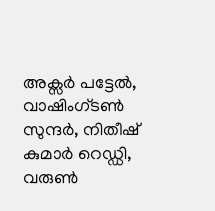അക്സര്‍ പട്ടേല്‍, വാഷിംഗ്ടണ്‍ സുന്ദര്‍, നിതീഷ് കുമാര്‍ റെഡ്ഡി, വരുണ്‍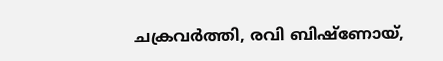ചക്രവര്‍ത്തി, രവി ബിഷ്ണോയ്,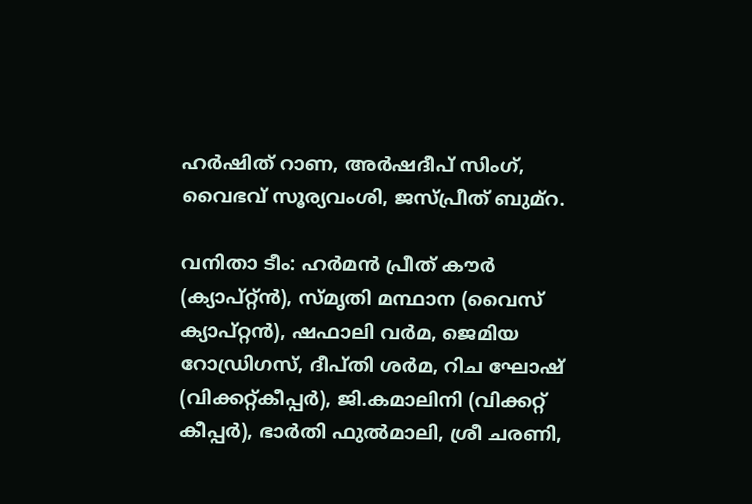ഹര്‍ഷിത് റാണ, അര്‍ഷദീപ് സിംഗ്, വൈഭവ് സൂര്യവംശി, ജസ്പ്രീത് ബുമ്റ.

വനിതാ ടീം: ഹര്‍മന്‍ പ്രീത് കൗര്‍ (ക്യാപ്റ്റ്ന്‍), സ്മൃതി മന്ഥാന (വൈസ് ക്യാപ്റ്റന്‍), ഷഫാലി വര്‍മ, ജെമിയ റോഡ്രിഗസ്, ദീപ്തി ശര്‍മ, റിച ഘോഷ് (വിക്കറ്റ്കീപ്പര്‍), ജി.കമാലിനി (വിക്കറ്റ് കീപ്പര്‍), ഭാര്‍തി ഫുല്‍മാലി, ശ്രീ ചരണി,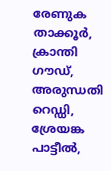രേണുക താക്കൂര്‍, ക്രാന്തി ഗൗഡ്, അരുന്ധതി റെഡ്ഡി, ശ്രേയങ്ക പാട്ടീല്‍,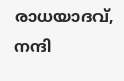രാധയാദവ്, നന്ദി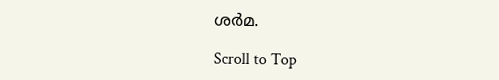ശര്‍മ.

Scroll to Top